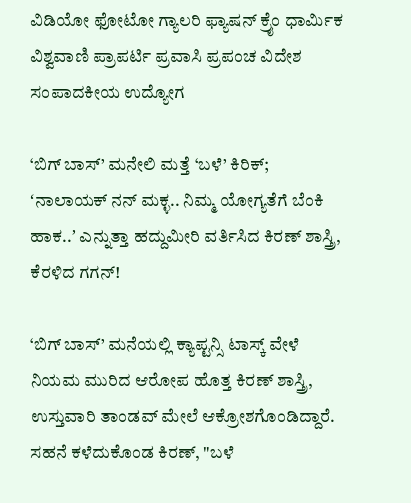ವಿಡಿಯೋ ಫೋಟೋ ಗ್ಯಾಲರಿ ಫ್ಯಾಷನ್ ಕ್ರೈಂ ಧಾರ್ಮಿಕ ವಿಶ್ವವಾಣಿ ಪ್ರಾಪರ್ಟಿ ಪ್ರವಾಸಿ ಪ್ರಪಂಚ ವಿದೇಶ ಸಂಪಾದಕೀಯ ಉದ್ಯೋಗ

‘ಬಿಗ್ ಬಾಸ್‌’ ಮನೇಲಿ ಮತ್ತೆ ‘ಬಳೆ’ ಕಿರಿಕ್; ʻನಾಲಾಯಕ್‌ ನನ್ ಮಕ್ಳ.. ನಿಮ್ಮ ಯೋಗ್ಯತೆಗೆ ಬೆಂಕಿ ಹಾಕ..ʼ ಎನ್ನುತ್ತಾ ಹದ್ದುಮೀರಿ ವರ್ತಿಸಿದ ಕಿರಣ್‌ ಶಾಸ್ತ್ರಿ, ಕೆರಳಿದ ಗಗನ್‌!

‘ಬಿಗ್ ಬಾಸ್’ ಮನೆಯಲ್ಲಿ ಕ್ಯಾಪ್ಟನ್ಸಿ ಟಾಸ್ಕ್ ವೇಳೆ ನಿಯಮ ಮುರಿದ ಆರೋಪ ಹೊತ್ತ ಕಿರಣ್ ಶಾಸ್ತ್ರಿ, ಉಸ್ತುವಾರಿ ತಾಂಡವ್ ಮೇಲೆ ಆಕ್ರೋಶಗೊಂಡಿದ್ದಾರೆ. ಸಹನೆ ಕಳೆದುಕೊಂಡ ಕಿರಣ್‌, "ಬಳೆ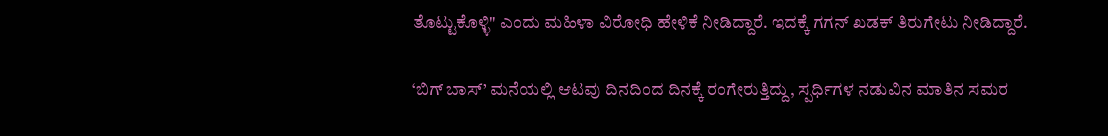ತೊಟ್ಟುಕೊಳ್ಳಿ" ಎಂದು ಮಹಿಳಾ ವಿರೋಧಿ ಹೇಳಿಕೆ ನೀಡಿದ್ದಾರೆ. ಇದಕ್ಕೆ ಗಗನ್ ಖಡಕ್ ತಿರುಗೇಟು ನೀಡಿದ್ದಾರೆ.

‘ಬಿಗ್ ಬಾಸ್’ ಮನೆಯಲ್ಲಿ ಆಟವು ದಿನದಿಂದ ದಿನಕ್ಕೆ ರಂಗೇರುತ್ತಿದ್ದು, ಸ್ಪರ್ಧಿಗಳ ನಡುವಿನ ಮಾತಿನ ಸಮರ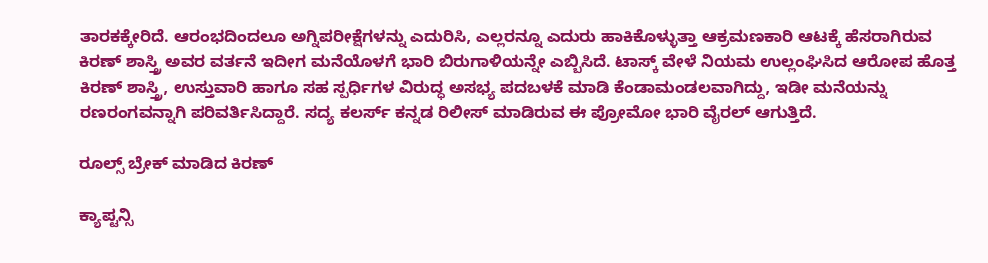ತಾರಕಕ್ಕೇರಿದೆ. ಆರಂಭದಿಂದಲೂ ಅಗ್ನಿಪರೀಕ್ಷೆಗಳನ್ನು ಎದುರಿಸಿ, ಎಲ್ಲರನ್ನೂ ಎದುರು ಹಾಕಿಕೊಳ್ಳುತ್ತಾ ಆಕ್ರಮಣಕಾರಿ ಆಟಕ್ಕೆ ಹೆಸರಾಗಿರುವ ಕಿರಣ್ ಶಾಸ್ತ್ರಿ ಅವರ ವರ್ತನೆ ಇದೀಗ ಮನೆಯೊಳಗೆ ಭಾರಿ ಬಿರುಗಾಳಿಯನ್ನೇ ಎಬ್ಬಿಸಿದೆ. ಟಾಸ್ಕ್ ವೇಳೆ ನಿಯಮ ಉಲ್ಲಂಘಿಸಿದ ಆರೋಪ ಹೊತ್ತ ಕಿರಣ್ ಶಾಸ್ತ್ರಿ, ಉಸ್ತುವಾರಿ ಹಾಗೂ ಸಹ ಸ್ಪರ್ಧಿಗಳ ವಿರುದ್ಧ ಅಸಭ್ಯ ಪದಬಳಕೆ ಮಾಡಿ ಕೆಂಡಾಮಂಡಲವಾಗಿದ್ದು, ಇಡೀ ಮನೆಯನ್ನು ರಣರಂಗವನ್ನಾಗಿ ಪರಿವರ್ತಿಸಿದ್ದಾರೆ. ಸದ್ಯ ಕಲರ್ಸ್‌ ಕನ್ನಡ ರಿಲೀಸ್‌ ಮಾಡಿರುವ ಈ ಪ್ರೋಮೋ ಭಾರಿ ವೈರಲ್‌ ಆಗುತ್ತಿದೆ.

ರೂಲ್ಸ್‌ ಬ್ರೇಕ್‌ ಮಾಡಿದ ಕಿರಣ್

ಕ್ಯಾಪ್ಟನ್ಸಿ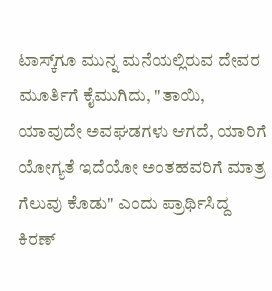ಟಾಸ್ಕ್‌ಗೂ ಮುನ್ನ ಮನೆಯಲ್ಲಿರುವ ದೇವರ ಮೂರ್ತಿಗೆ ಕೈಮುಗಿದು, "ತಾಯಿ, ಯಾವುದೇ ಅವಘಡಗಳು ಆಗದೆ, ಯಾರಿಗೆ ಯೋಗ್ಯತೆ ಇದೆಯೋ ಅಂತಹವರಿಗೆ ಮಾತ್ರ ಗೆಲುವು ಕೊಡು" ಎಂದು ಪ್ರಾರ್ಥಿಸಿದ್ದ ಕಿರಣ್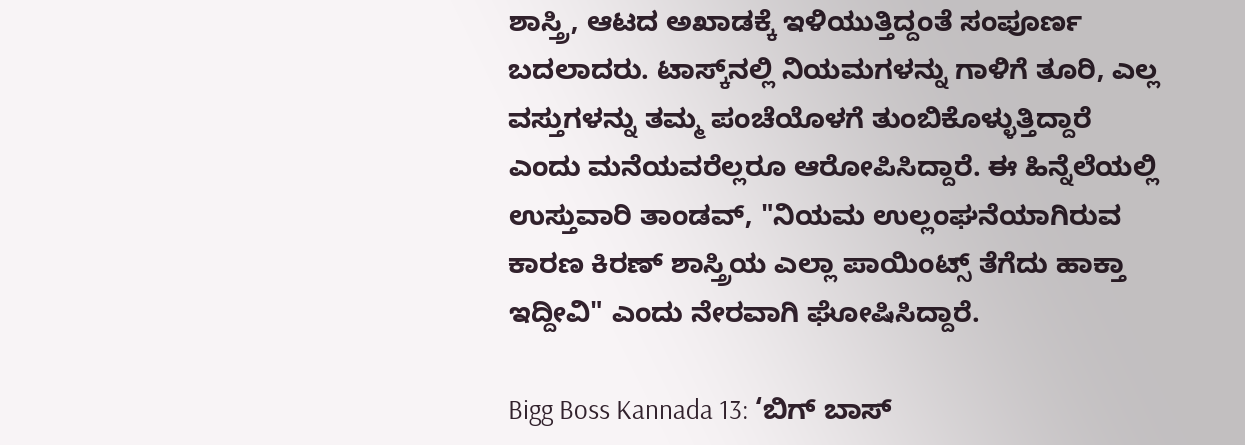ಶಾಸ್ತ್ರಿ, ಆಟದ ಅಖಾಡಕ್ಕೆ ಇಳಿಯುತ್ತಿದ್ದಂತೆ ಸಂಪೂರ್ಣ ಬದಲಾದರು. ಟಾಸ್ಕ್‌ನಲ್ಲಿ ನಿಯಮಗಳನ್ನು ಗಾಳಿಗೆ ತೂರಿ, ಎಲ್ಲ ವಸ್ತುಗಳನ್ನು ತಮ್ಮ ಪಂಚೆಯೊಳಗೆ ತುಂಬಿಕೊಳ್ಳುತ್ತಿದ್ದಾರೆ ಎಂದು ಮನೆಯವರೆಲ್ಲರೂ ಆರೋಪಿಸಿದ್ದಾರೆ. ಈ ಹಿನ್ನೆಲೆಯಲ್ಲಿ ಉಸ್ತುವಾರಿ ತಾಂಡವ್, "ನಿಯಮ ಉಲ್ಲಂಘನೆಯಾಗಿರುವ ಕಾರಣ ಕಿರಣ್ ಶಾಸ್ತ್ರಿಯ ಎಲ್ಲಾ ಪಾಯಿಂಟ್ಸ್ ತೆಗೆದು ಹಾಕ್ತಾ ಇದ್ದೀವಿ" ಎಂದು ನೇರವಾಗಿ ಘೋಷಿಸಿದ್ದಾರೆ.

Bigg Boss Kannada 13: ‘ಬಿಗ್‌ ಬಾಸ್‌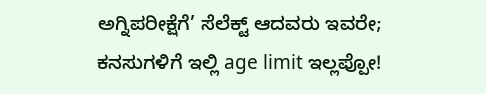ಅಗ್ನಿಪರೀಕ್ಷೆಗೆ’ ಸೆಲೆಕ್ಟ್‌ ಆದವರು ಇವರೇ; ಕನಸುಗಳಿಗೆ ಇಲ್ಲಿ age limit ಇಲ್ಲಪ್ಪೋ!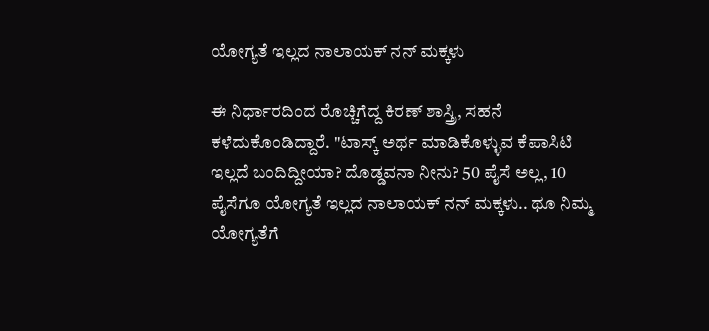ಯೋಗ್ಯತೆ ಇಲ್ಲದ ನಾಲಾಯಕ್ ನನ್ ಮಕ್ಕಳು

ಈ ನಿರ್ಧಾರದಿಂದ ರೊಚ್ಚಿಗೆದ್ದ ಕಿರಣ್ ಶಾಸ್ತ್ರಿ, ಸಹನೆ ಕಳೆದುಕೊಂಡಿದ್ದಾರೆ. "ಟಾಸ್ಕ್ ಅರ್ಥ ಮಾಡಿಕೊಳ್ಳುವ ಕೆಪಾಸಿಟಿ ಇಲ್ಲದೆ ಬಂದಿದ್ದೀಯಾ? ದೊಡ್ಡವನಾ ನೀನು? 50 ಪೈಸೆ ಅಲ್ಲ, 10 ಪೈಸೆಗೂ ಯೋಗ್ಯತೆ ಇಲ್ಲದ ನಾಲಾಯಕ್ ನನ್ ಮಕ್ಕಳು.. ಥೂ ನಿಮ್ಮ ಯೋಗ್ಯತೆಗೆ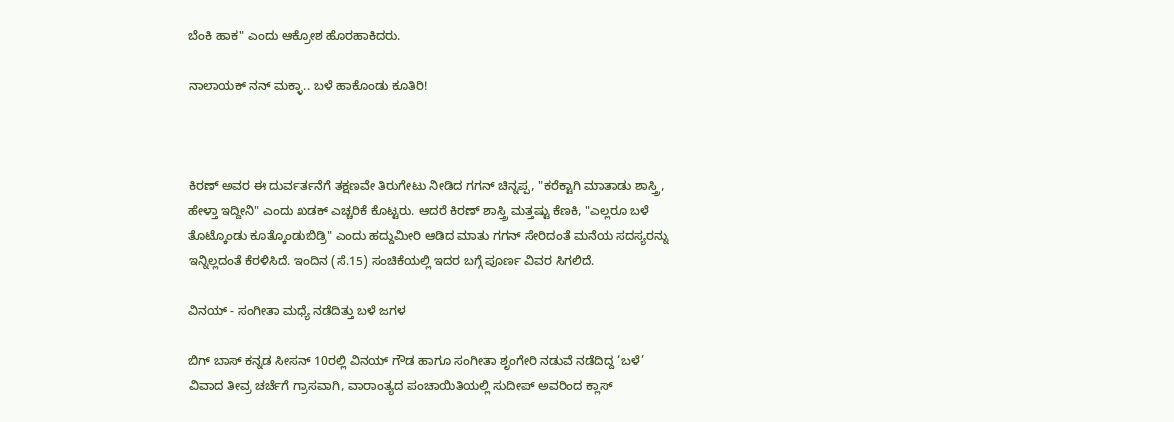ಬೆಂಕಿ ಹಾಕ" ಎಂದು ಆಕ್ರೋಶ ಹೊರಹಾಕಿದರು.

ನಾಲಾಯಕ್ ನನ್‌‌ ಮಕ್ಳಾ.. ಬಳೆ ಹಾಕೊಂಡು ಕೂತಿರಿ!



ಕಿರಣ್ ಅವರ ಈ ದುರ್ವರ್ತನೆಗೆ ತಕ್ಷಣವೇ ತಿರುಗೇಟು ನೀಡಿದ ಗಗನ್ ಚಿನ್ನಪ್ಪ, "ಕರೆಕ್ಟಾಗಿ ಮಾತಾಡು ಶಾಸ್ತ್ರಿ, ಹೇಳ್ತಾ ಇದ್ದೀನಿ" ಎಂದು ಖಡಕ್ ಎಚ್ಚರಿಕೆ ಕೊಟ್ಟರು. ಆದರೆ ಕಿರಣ್ ಶಾಸ್ತ್ರಿ ಮತ್ತಷ್ಟು ಕೆಣಕಿ, "ಎಲ್ಲರೂ ಬಳೆ ತೊಟ್ಕೊಂಡು ಕೂತ್ಕೊಂಡುಬಿಡ್ರಿ" ಎಂದು ಹದ್ದುಮೀರಿ ಆಡಿದ ಮಾತು ಗಗನ್ ಸೇರಿದಂತೆ ಮನೆಯ ಸದಸ್ಯರನ್ನು ಇನ್ನಿಲ್ಲದಂತೆ ಕೆರಳಿಸಿದೆ. ಇಂದಿನ (ಸೆ.15) ಸಂಚಿಕೆಯಲ್ಲಿ ಇದರ ಬಗ್ಗೆ ಪೂರ್ಣ ವಿವರ ಸಿಗಲಿದೆ.

ವಿನಯ್‌ - ಸಂಗೀತಾ ಮಧ್ಯೆ ನಡೆದಿತ್ತು ಬಳೆ ಜಗಳ

ಬಿಗ್‌ ಬಾಸ್‌ ಕನ್ನಡ ಸೀಸನ್‌ 10ರಲ್ಲಿ ವಿನಯ್ ಗೌಡ ಹಾಗೂ ಸಂಗೀತಾ ಶೃಂಗೇರಿ ನಡುವೆ ನಡೆದಿದ್ದ ‘ಬಳೆ’ ವಿವಾದ ತೀವ್ರ ಚರ್ಚೆಗೆ ಗ್ರಾಸವಾಗಿ, ವಾರಾಂತ್ಯದ ಪಂಚಾಯಿತಿಯಲ್ಲಿ ಸುದೀಪ್ ಅವರಿಂದ ಕ್ಲಾಸ್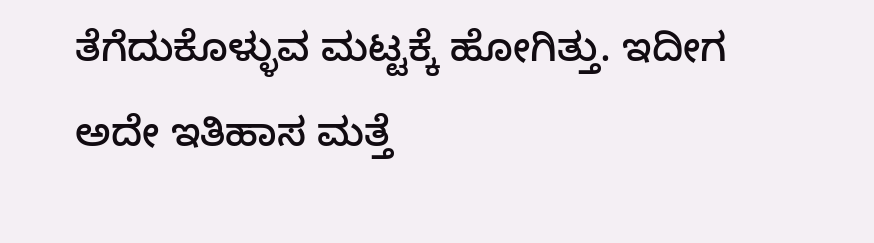ತೆಗೆದುಕೊಳ್ಳುವ ಮಟ್ಟಕ್ಕೆ ಹೋಗಿತ್ತು. ಇದೀಗ ಅದೇ ಇತಿಹಾಸ ಮತ್ತೆ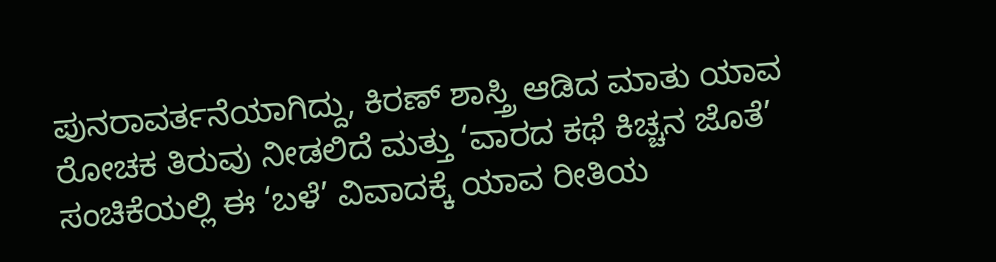ಪುನರಾವರ್ತನೆಯಾಗಿದ್ದು, ಕಿರಣ್ ಶಾಸ್ತ್ರಿ ಆಡಿದ ಮಾತು ಯಾವ ರೋಚಕ ತಿರುವು ನೀಡಲಿದೆ ಮತ್ತು ‘ವಾರದ ಕಥೆ ಕಿಚ್ಚನ ಜೊತೆ’ ಸಂಚಿಕೆಯಲ್ಲಿ ಈ ‘ಬಳೆ’ ವಿವಾದಕ್ಕೆ ಯಾವ ರೀತಿಯ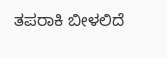ತಪರಾಕಿ ಬೀಳಲಿದೆ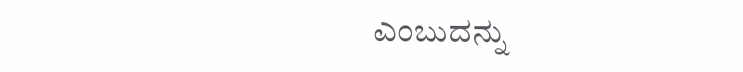ಎಂಬುದನ್ನು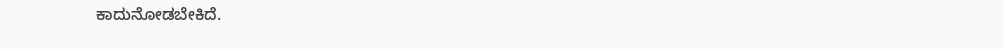ಕಾದುನೋಡಬೇಕಿದೆ.